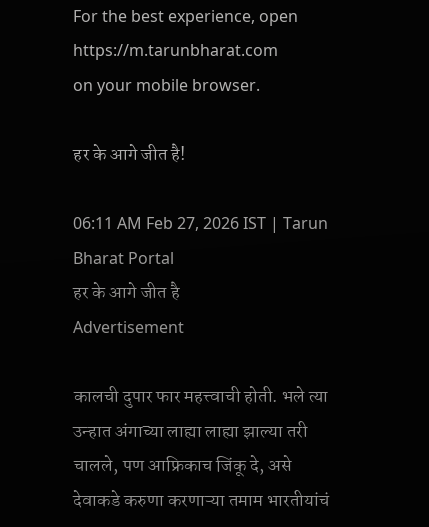For the best experience, open
https://m.tarunbharat.com
on your mobile browser.

हर के आगे जीत है!

06:11 AM Feb 27, 2026 IST | Tarun Bharat Portal
हर के आगे जीत है
Advertisement

कालची दुपार फार महत्त्वाची होती. भले त्या उन्हात अंगाच्या लाह्या लाह्या झाल्या तरी चालले, पण आफ्रिकाच जिंकू दे, असे देवाकडे करुणा करणाऱ्या तमाम भारतीयांचं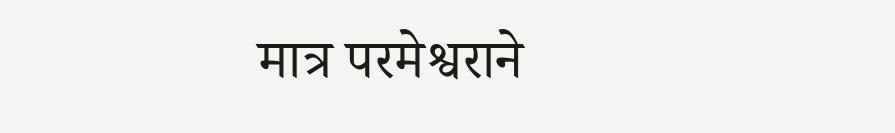मात्र परमेश्वराने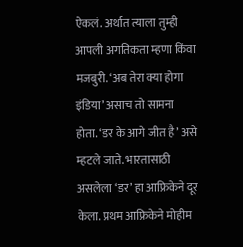ऐकलं. अर्थात त्याला तुम्ही आपली अगतिकता म्हणा किंवा मजबुरी. ‘अब तेरा क्या होगा इंडिया’ असाच तो सामना होता. ‘डर के आगे जीत है’ असे म्हटले जाते. भारतासाठी असलेला ‘डर’ हा आफ्रिकेने दूर केला. प्रथम आफ्रिकेने मोहीम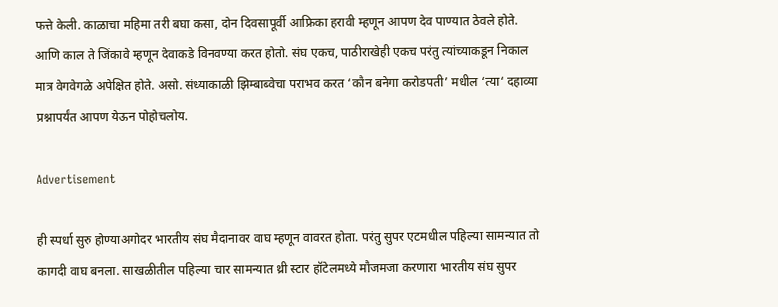फत्ते केली. काळाचा महिमा तरी बघा कसा, दोन दिवसापूर्वी आफ्रिका हरावी म्हणून आपण देव पाण्यात ठेवले होते. आणि काल ते जिंकावे म्हणून देवाकडे विनवण्या करत होतो. संघ एकच, पाठीराखेही एकच परंतु त्यांच्याकडून निकाल मात्र वेगवेगळे अपेक्षित होते. असो. संध्याकाळी झिम्बाब्वेचा पराभव करत ‘कौन बनेगा करोडपती’ मधील ‘त्या‘ दहाव्या प्रश्नापर्यंत आपण येऊन पोहोचलोय.

Advertisement

ही स्पर्धा सुरु होण्याअगोदर भारतीय संघ मैदानावर वाघ म्हणून वावरत होता. परंतु सुपर एटमधील पहिल्या सामन्यात तो कागदी वाघ बनला. साखळीतील पहिल्या चार सामन्यात थ्री स्टार हॉटेलमध्ये मौजमजा करणारा भारतीय संघ सुपर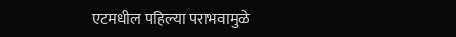एटमधील पहिल्या पराभवामुळे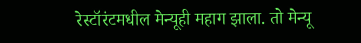रेस्टॉरंटमधील मेन्यूही महाग झाला. तो मेन्यू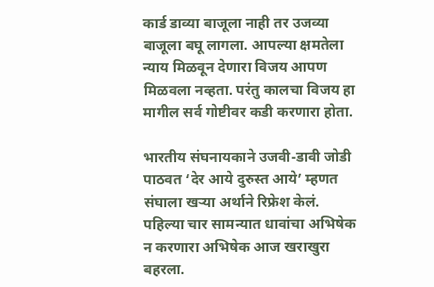कार्ड डाव्या बाजूला नाही तर उजव्या बाजूला बघू लागला. आपल्या क्षमतेला न्याय मिळवून देणारा विजय आपण मिळवला नव्हता. परंतु कालचा विजय हा मागील सर्व गोष्टीवर कडी करणारा होता.

भारतीय संघनायकाने उजवी-डावी जोडी पाठवत ‘देर आये दुरुस्त आये’ म्हणत संघाला खऱ्या अर्थाने रिफ्रेश केलं. पहिल्या चार सामन्यात धावांचा अभिषेक न करणारा अभिषेक आज खराखुरा बहरला.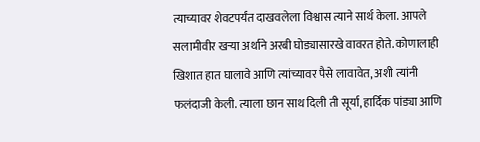त्याच्यावर शेवटपर्यंत दाखवलेला विश्वास त्याने सार्थ केला. आपले सलामीवीर खऱ्या अर्थाने अरबी घोड्यासारखे वावरत होते. कोणालाही खिशात हात घालावे आणि त्यांच्यावर पैसे लावावेत, अशी त्यांनी फलंदाजी केली. त्याला छान साथ दिली ती सूर्या, हार्दिक पांड्या आणि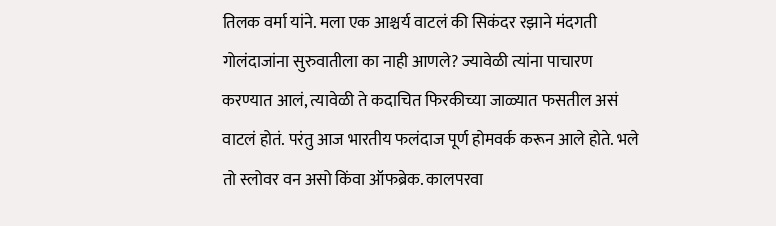तिलक वर्मा यांने. मला एक आश्चर्य वाटलं की सिकंदर रझाने मंदगती गोलंदाजांना सुरुवातीला का नाही आणले? ज्यावेळी त्यांना पाचारण करण्यात आलं, त्यावेळी ते कदाचित फिरकीच्या जाळ्यात फसतील असं वाटलं होतं. परंतु आज भारतीय फलंदाज पूर्ण होमवर्क करून आले होते. भले तो स्लोवर वन असो किंवा ऑफब्रेक. कालपरवा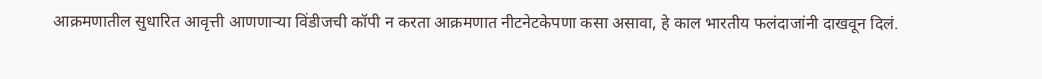आक्रमणातील सुधारित आवृत्ती आणणाऱ्या विंडीजची कॉपी न करता आक्रमणात नीटनेटकेपणा कसा असावा, हे काल भारतीय फलंदाजांनी दाखवून दिलं.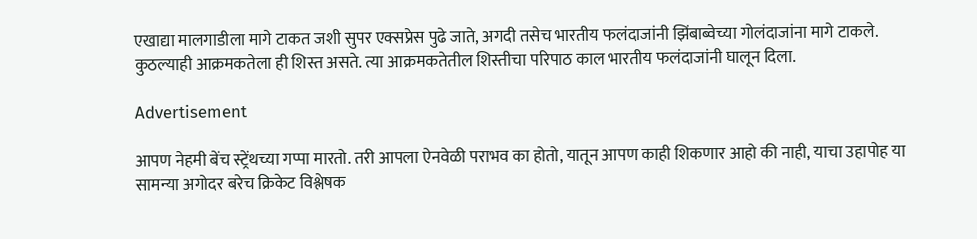एखाद्या मालगाडीला मागे टाकत जशी सुपर एक्सप्रेस पुढे जाते, अगदी तसेच भारतीय फलंदाजांनी झिंबाब्वेच्या गोलंदाजांना मागे टाकले. कुठल्याही आक्रमकतेला ही शिस्त असते. त्या आक्रमकतेतील शिस्तीचा परिपाठ काल भारतीय फलंदाजांनी घालून दिला.

Advertisement

आपण नेहमी बेंच स्ट्रेंथच्या गप्पा मारतो. तरी आपला ऐनवेळी पराभव का होतो, यातून आपण काही शिकणार आहो की नाही, याचा उहापोह या सामन्या अगोदर बरेच क्रिकेट विश्लेषक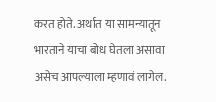करत होते. अर्थात या सामन्यातून भारताने याचा बोध घेतला असावा असेच आपल्याला म्हणावं लागेल.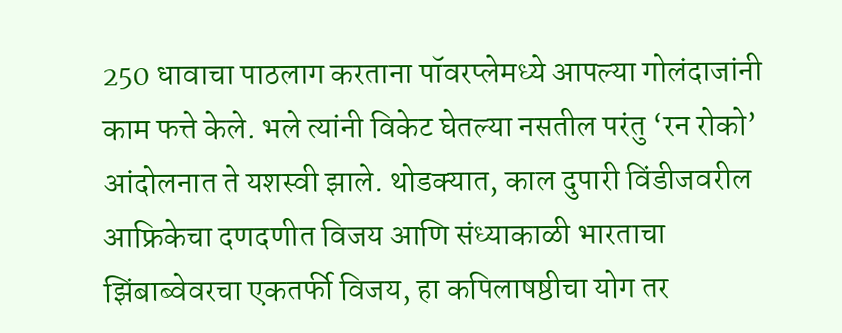250 धावाचा पाठलाग करताना पॉवरप्लेमध्ये आपल्या गोलंदाजांनी काम फत्ते केले. भले त्यांनी विकेट घेतल्या नसतील परंतु ‘रन रोको’ आंदोलनात ते यशस्वी झाले. थोडक्यात, काल दुपारी विंडीजवरील आफ्रिकेचा दणदणीत विजय आणि संध्याकाळी भारताचा झिंबाब्वेवरचा एकतर्फी विजय, हा कपिलाषष्ठीचा योग तर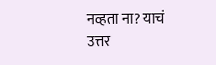नव्हता ना? याचं उत्तर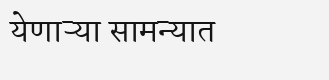येणाऱ्या सामन्यात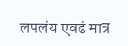लपलंय एवढं मात्र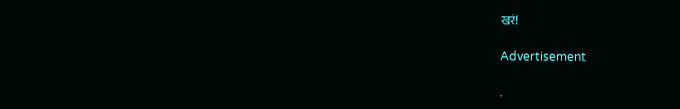खरं!

Advertisement

.